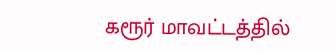கரூர் மாவட்டத்தில்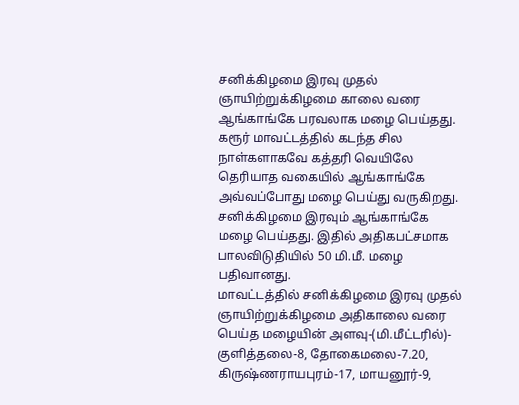சனிக்கிழமை இரவு முதல் ஞாயிற்றுக்கிழமை காலை வரை ஆங்காங்கே பரவலாக மழை பெய்தது.
கரூர் மாவட்டத்தில் கடந்த சில நாள்களாகவே கத்தரி வெயிலே தெரியாத வகையில் ஆங்காங்கே அவ்வப்போது மழை பெய்து வருகிறது. சனிக்கிழமை இரவும் ஆங்காங்கே மழை பெய்தது. இதில் அதிகபட்சமாக பாலவிடுதியில் 50 மி.மீ. மழை பதிவானது.
மாவட்டத்தில் சனிக்கிழமை இரவு முதல் ஞாயிற்றுக்கிழமை அதிகாலை வரை பெய்த மழையின் அளவு-(மி.மீட்டரில்)- குளித்தலை-8, தோகைமலை-7.20, கிருஷ்ணராயபுரம்-17, மாயனூர்-9,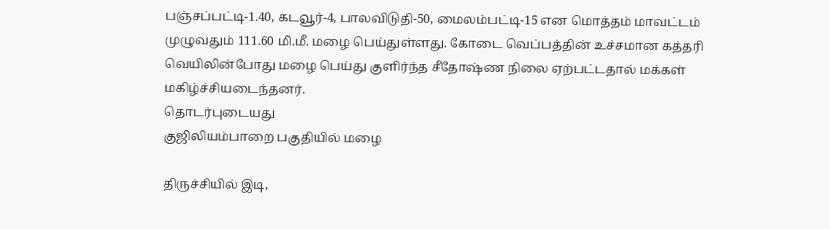பஞ்சப்பட்டி-1.40, கடவூர்-4, பாலவிடுதி-50, மைலம்பட்டி-15 என மொத்தம் மாவட்டம் முழுவதும் 111.60 மி.மீ. மழை பெய்துள்ளது. கோடை வெப்பத்தின் உச்சமான கத்தரி வெயிலின்போது மழை பெய்து குளிர்ந்த சீதோஷ்ண நிலை ஏற்பட்டதால் மக்கள் மகிழ்ச்சியடைந்தனர்.
தொடர்புடையது
குஜிலியம்பாறை பகுதியில் மழை

திருச்சியில் இடி,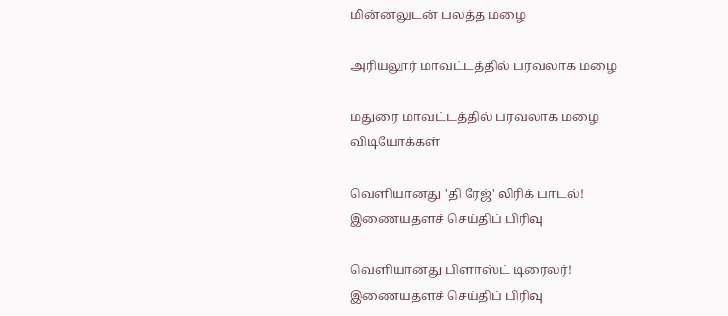மின்னலுடன் பலத்த மழை

அரியலூர் மாவட்டத்தில் பரவலாக மழை

மதுரை மாவட்டத்தில் பரவலாக மழை
விடியோக்கள்

வெளியானது 'தி ரேஜ்' லிரிக் பாடல்!
இணையதளச் செய்திப் பிரிவு

வெளியானது பிளாஸ்ட் டிரைலர்!
இணையதளச் செய்திப் பிரிவு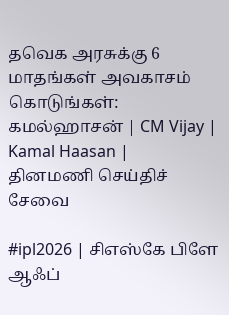தவெக அரசுக்கு 6 மாதங்கள் அவகாசம் கொடுங்கள்: கமல்ஹாசன் | CM Vijay | Kamal Haasan |
தினமணி செய்திச் சேவை

#ipl2026 | சிஎஸ்கே பிளே ஆஃப்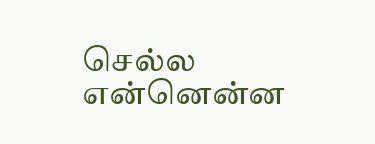செல்ல என்னென்ன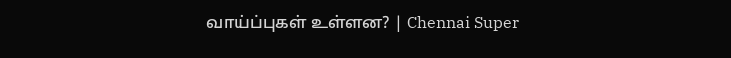வாய்ப்புகள் உள்ளன? | Chennai Super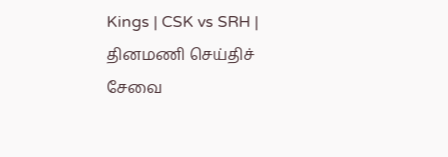Kings | CSK vs SRH |
தினமணி செய்திச் சேவை